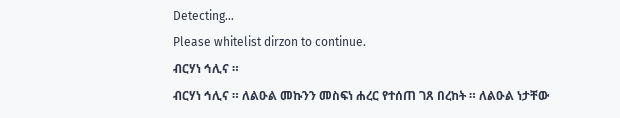Detecting...
Please whitelist dirzon to continue.
ብርሃነ ኅሊና ።
ብርሃነ ኅሊና ። ለልዑል መኩንን መስፍነ ሐረር የተሰጠ ገጸ በረከት ። ለልዑል ነታቸው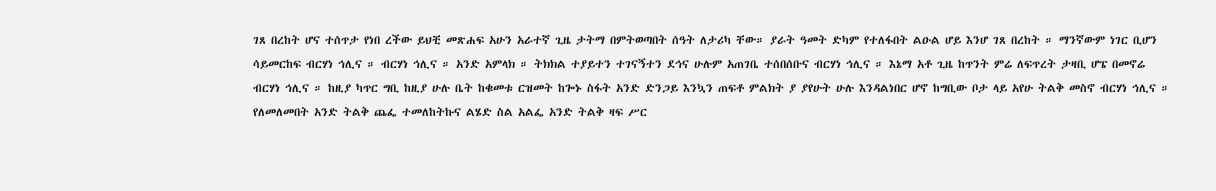ገጸ በረከት ሆና ተሰጥታ የነበ ረችው ይህቺ መጽሐፍ አሁን አራተኛ ጊዜ ታትማ በምትወጣበት ሰዓት ለታሪካ ቸው። ያራት ዓመት ድካም የተለፋበት ልዑል ሆይ እንሆ ገጸ በረከት ። ማንኛውም ነገር ቢሆን ሳይመርከፍ ብርሃነ ኅሊና ። ብርሃነ ኅሊና ። አንድ አምላክ ። ትክክል ተያይተን ተገናኝተን ደኅና ሁሉም አጠገቤ ተሰበሰቡና ብርሃነ ኅሊና ። እኔማ አቶ ጊዜ ከጥንት ምሬ ለፍጥረት ታዛቢ ሆፔ በመኖሬ ብርሃነ ኅሊና ። ከዚያ ካጥር ግቢ ከዚያ ሁሉ ቤት ከቁመቱ ርዝመት ከጐኑ ስፋት አንድ ድንጋይ እንኳን ጠፍቶ ምልክት ያ ያየሁት ሁሉ እንዳልነበር ሆኖ ከግቢው ቦታ ላይ አየሁ ትልቅ መስኖ ብርሃነ ኅሊና ። የለመለመበት አንድ ትልቅ ጨፌ ተመለከትኩና ልሄድ ስል አልፌ አንድ ትልቅ ዛፍ ሥር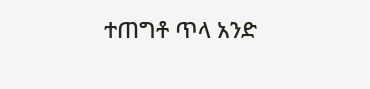ተጠግቶ ጥላ አንድ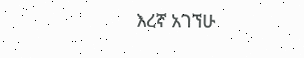እረኛ አገኘሁ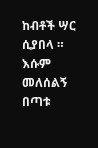ከብቶች ሣር ሲያበላ ። እሱም መለሰልኝ በጣቱ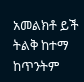አመልክቶ ይች ትልቅ ከተማ ከጥንትም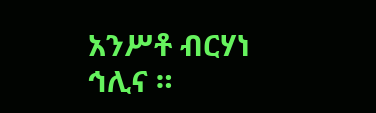አንሥቶ ብርሃነ ኅሊና ።